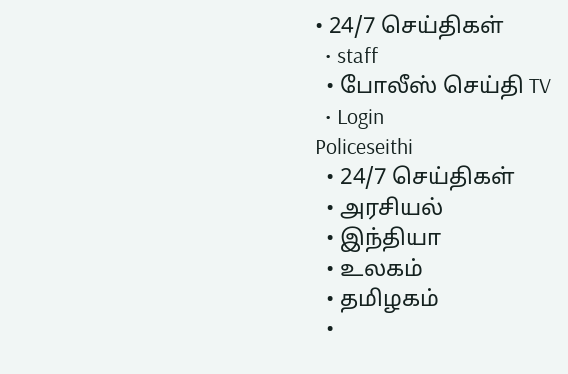• 24/7 செய்திகள்
  • staff
  • போலீஸ் செய்தி TV
  • Login
Policeseithi
  • 24/7 செய்திகள்
  • அரசியல்
  • இந்தியா
  • உலகம்
  • தமிழகம்
  •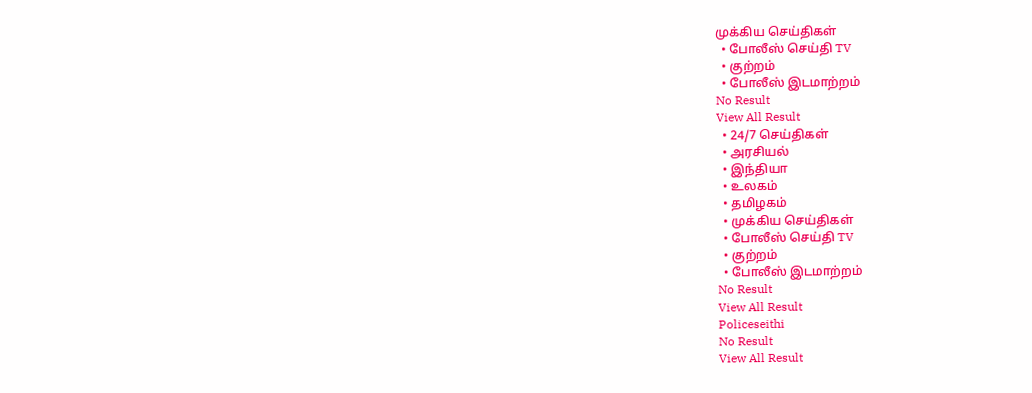முக்கிய செய்திகள்
  • போலீஸ் செய்தி TV
  • குற்றம்
  • போலீஸ் இடமாற்றம்
No Result
View All Result
  • 24/7 செய்திகள்
  • அரசியல்
  • இந்தியா
  • உலகம்
  • தமிழகம்
  • முக்கிய செய்திகள்
  • போலீஸ் செய்தி TV
  • குற்றம்
  • போலீஸ் இடமாற்றம்
No Result
View All Result
Policeseithi
No Result
View All Result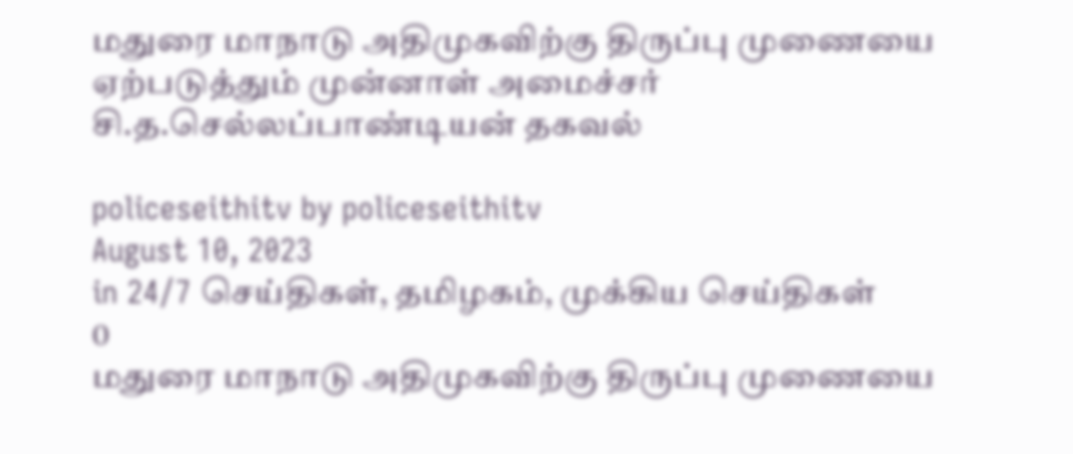மதுரை மாநாடு அதிமுகவிற்கு திருப்பு முணையை ஏற்படுத்தும் முன்னாள் அமைச்சர் சி.த.செல்லப்பாண்டியன் தகவல்

policeseithitv by policeseithitv
August 10, 2023
in 24/7 செய்திகள், தமிழகம், முக்கிய செய்திகள்
0
மதுரை மாநாடு அதிமுகவிற்கு திருப்பு முணையை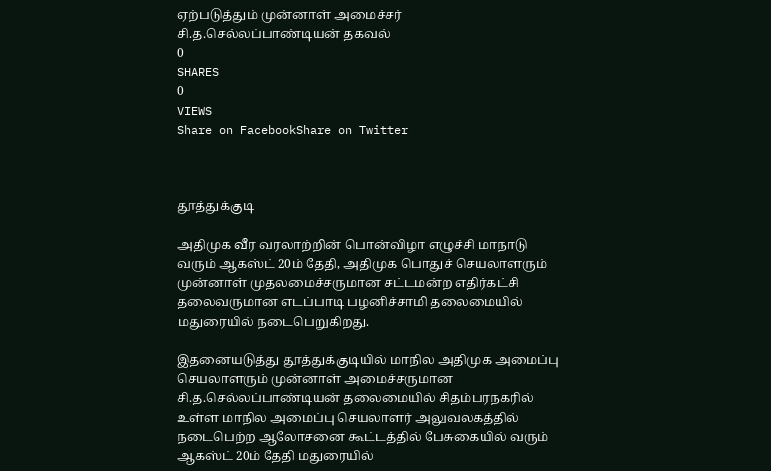ஏற்படுத்தும் முன்னாள் அமைச்சர் சி.த.செல்லப்பாண்டியன் தகவல்
0
SHARES
0
VIEWS
Share on FacebookShare on Twitter



தூத்துக்குடி

அதிமுக வீர வரலாற்றின் பொன்விழா எழுச்சி மாநாடு வரும் ஆகஸ்ட் 20ம் தேதி, அதிமுக பொதுச் செயலாளரும் முன்னாள் முதலமைச்சருமான சட்டமன்ற எதிர்கட்சி தலைவருமான எடப்பாடி பழனிச்சாமி தலைமையில் மதுரையில் நடைபெறுகிறது.

இதனையடுத்து தூத்துக்குடியில் மாநில அதிமுக அமைப்பு செயலாளரும் முன்னாள் அமைச்சருமான சி.த.செல்லப்பாண்டியன் தலைமையில் சிதம்பரநகரில் உள்ள மாநில அமைப்பு செயலாளர் அலுவலகத்தில் நடைபெற்ற ஆலோசனை கூட்டத்தில் பேசுகையில் வரும் ஆகஸ்ட் 20ம் தேதி மதுரையில்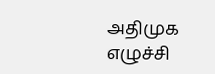அதிமுக எழுச்சி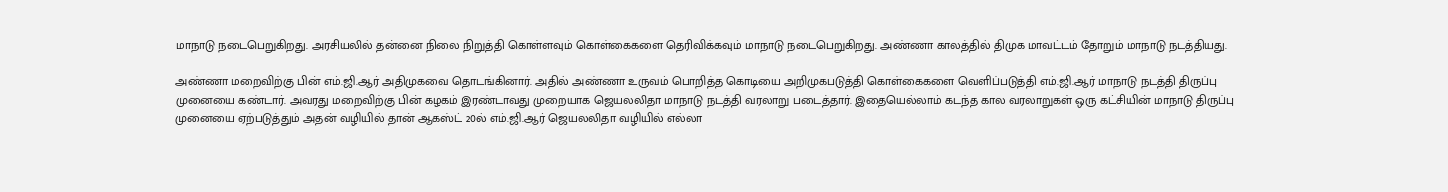மாநாடு நடைபெறுகிறது. அரசியலில் தன்னை நிலை நிறுத்தி கொள்ளவும் கொள்கைகளை தெரிவிக்கவும் மாநாடு நடைபெறுகிறது. அண்ணா காலத்தில் திமுக மாவட்டம் தோறும் மாநாடு நடத்தியது.

அண்ணா மறைவிற்கு பின் எம்.ஜி.ஆர் அதிமுகவை தொடங்கினார். அதில் அண்ணா உருவம் பொறித்த கொடியை அறிமுகபடுத்தி கொள்கைகளை வெளிப்படுத்தி எம்.ஜி.ஆர் மாநாடு நடத்தி திருப்பு முனையை கண்டார். அவரது மறைவிற்கு பின் கழகம் இரண்டாவது முறையாக ஜெயலலிதா மாநாடு நடத்தி வரலாறு படைத்தார். இதையெல்லாம் கடந்த கால வரலாறுகள் ஒரு கட்சியின் மாநாடு திருப்பு முனையை ஏற்படுத்தும் அதன் வழியில் தான் ஆகஸ்ட் 20ல் எம்.ஜி.ஆர் ஜெயலலிதா வழியில் எல்லா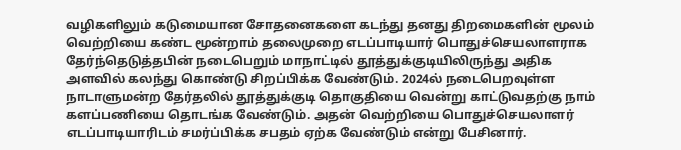வழிகளிலும் கடுமையான சோதனைகளை கடந்து தனது திறமைகளின் மூலம் வெற்றியை கண்ட மூன்றாம் தலைமுறை எடப்பாடியார் பொதுச்செயலாளராக தேர்ந்தெடுத்தபின் நடைபெறும் மாநாட்டில் தூத்துக்குடியிலிருந்து அதிக அளவில் கலந்து கொண்டு சிறப்பிக்க வேண்டும். 2024ல் நடைபெறவுள்ள நாடாளுமன்ற தேர்தலில் தூத்துக்குடி தொகுதியை வென்று காட்டுவதற்கு நாம் களப்பணியை தொடங்க வேண்டும். அதன் வெற்றியை பொதுச்செயலாளர் எடப்பாடியாரிடம் சமர்ப்பிக்க சபதம் ஏற்க வேண்டும் என்று பேசினார்.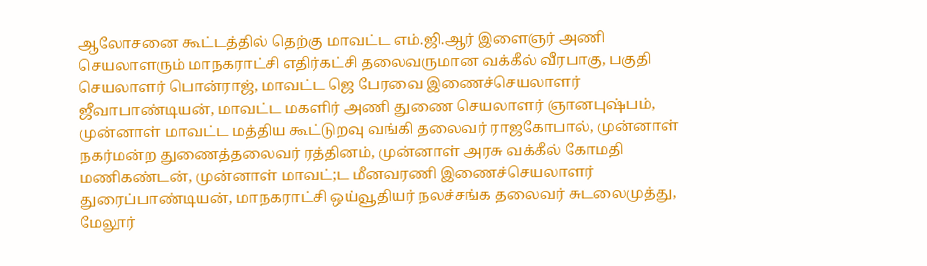ஆலோசனை கூட்டத்தில் தெற்கு மாவட்ட எம்.ஜி.ஆர் இளைஞர் அணி செயலாளரும் மாநகராட்சி எதிர்கட்சி தலைவருமான வக்கீல் வீரபாகு, பகுதி செயலாளர் பொன்ராஜ், மாவட்ட ஜெ பேரவை இணைச்செயலாளர் ஜீவாபாண்டியன், மாவட்ட மகளிர் அணி துணை செயலாளர் ஞானபுஷ்பம், முன்னாள் மாவட்ட மத்திய கூட்டுறவு வங்கி தலைவர் ராஜகோபால், முன்னாள் நகர்மன்ற துணைத்தலைவர் ரத்தினம், முன்னாள் அரசு வக்கீல் கோமதி மணிகண்டன், முன்னாள் மாவட்;ட மீனவரணி இணைச்செயலாளர் துரைப்பாண்டியன், மாநகராட்சி ஒய்வூதியர் நலச்சங்க தலைவர் சுடலைமுத்து, மேலூர்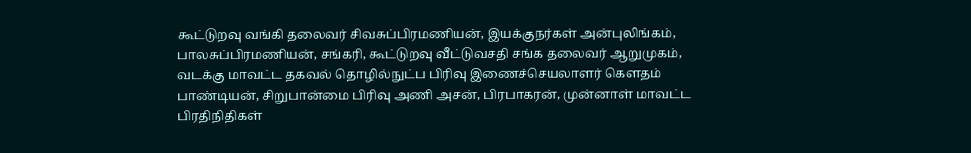கூட்டுறவு வங்கி தலைவர் சிவசுப்பிரமணியன், இயக்குநர்கள் அன்புலிங்கம், பாலசுப்பிரமணியன், சங்கரி, கூட்டுறவு வீட்டுவசதி சங்க தலைவர் ஆறுமுகம், வடக்கு மாவட்ட தகவல் தொழில்நுட்ப பிரிவு இணைச்செயலாளர் கௌதம் பாண்டியன், சிறுபான்மை பிரிவு அணி அசன், பிரபாகரன், முன்னாள் மாவட்ட பிரதிநிதிகள்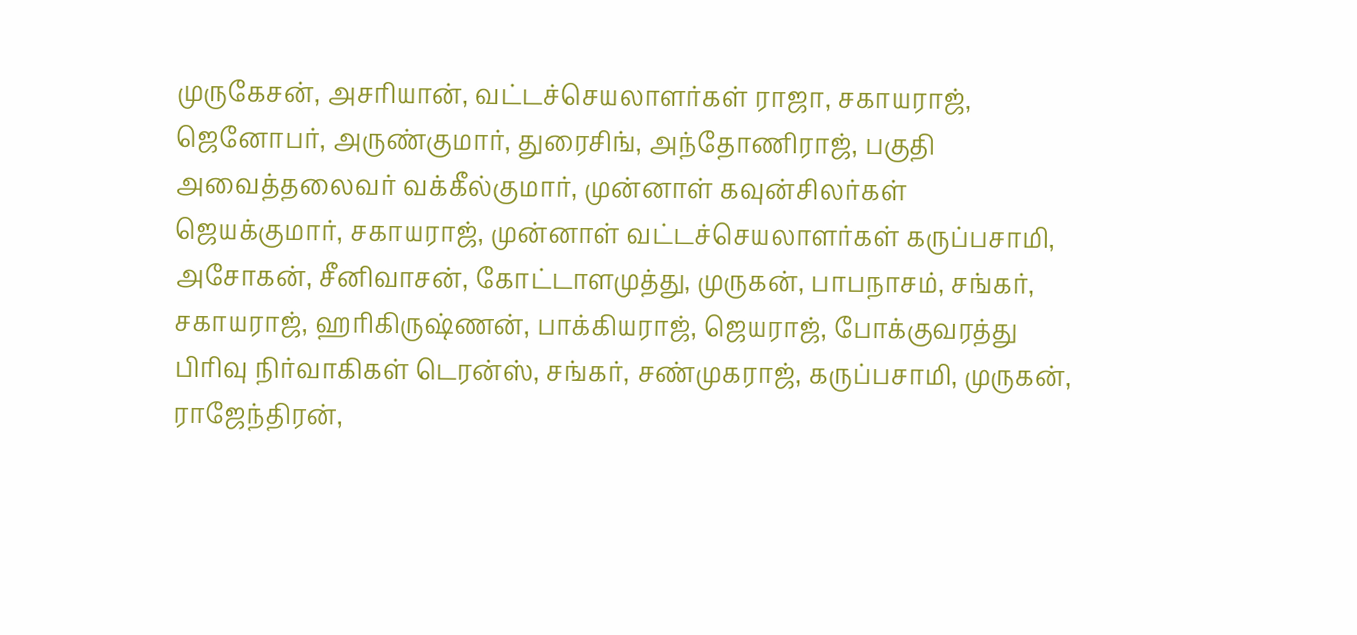முருகேசன், அசரியான், வட்டச்செயலாளர்கள் ராஜா, சகாயராஜ், ஜெனோபர், அருண்குமார், துரைசிங், அந்தோணிராஜ், பகுதி அவைத்தலைவர் வக்கீல்குமார், முன்னாள் கவுன்சிலர்கள் ஜெயக்குமார், சகாயராஜ், முன்னாள் வட்டச்செயலாளர்கள் கருப்பசாமி, அசோகன், சீனிவாசன், கோட்டாளமுத்து, முருகன், பாபநாசம், சங்கர், சகாயராஜ், ஹரிகிருஷ்ணன், பாக்கியராஜ், ஜெயராஜ், போக்குவரத்து பிரிவு நிர்வாகிகள் டெரன்ஸ், சங்கர், சண்முகராஜ், கருப்பசாமி, முருகன், ராஜேந்திரன்,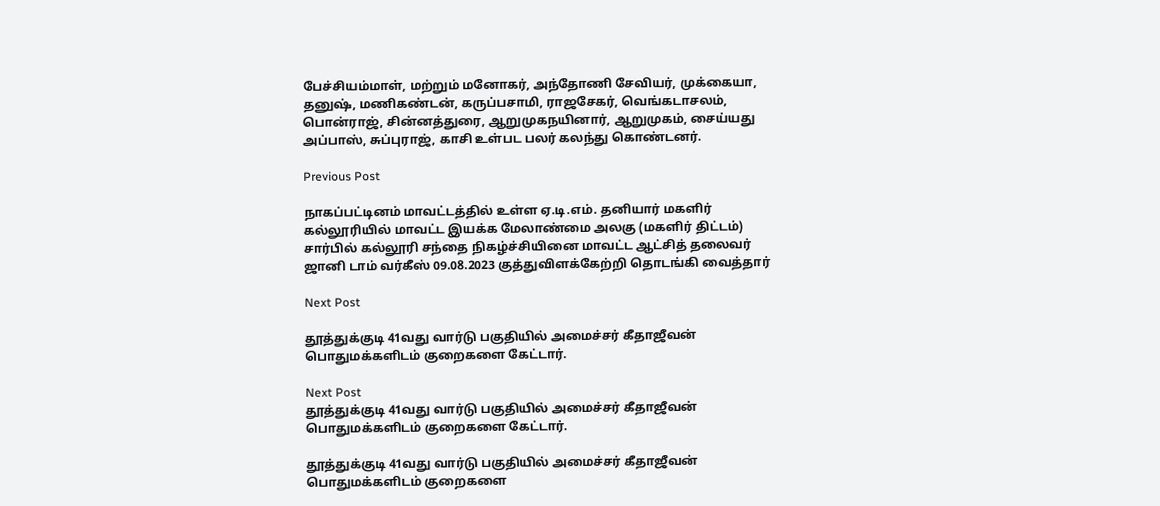பேச்சியம்மாள், மற்றும் மனோகர், அந்தோணி சேவியர், முக்கையா, தனுஷ், மணிகண்டன், கருப்பசாமி, ராஜசேகர், வெங்கடாசலம், பொன்ராஜ், சின்னத்துரை, ஆறுமுகநயினார், ஆறுமுகம், சைய்யது அப்பாஸ், சுப்புராஜ், காசி உள்பட பலர் கலந்து கொண்டனர்.

Previous Post

நாகப்பட்டினம் மாவட்டத்தில் உள்ள ஏ.டி.எம். தனியார் மகளிர் கல்லூரியில் மாவட்ட இயக்க மேலாண்மை அலகு (மகளிர் திட்டம்) சார்பில் கல்லூரி சந்தை நிகழ்ச்சியினை மாவட்ட ஆட்சித் தலைவர் ஜானி டாம் வர்கீஸ் 09.08.2023 குத்துவிளக்கேற்றி தொடங்கி வைத்தார்

Next Post

தூத்துக்குடி 41வது வார்டு பகுதியில் அமைச்சர் கீதாஜீவன் பொதுமக்களிடம் குறைகளை கேட்டார்.

Next Post
தூத்துக்குடி 41வது வார்டு பகுதியில் அமைச்சர் கீதாஜீவன் பொதுமக்களிடம் குறைகளை கேட்டார்.

தூத்துக்குடி 41வது வார்டு பகுதியில் அமைச்சர் கீதாஜீவன் பொதுமக்களிடம் குறைகளை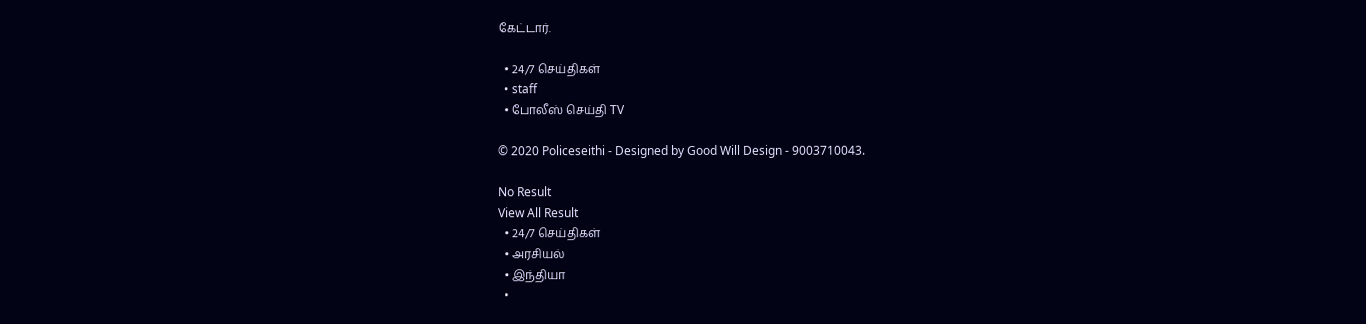கேட்டார்.

  • 24/7 செய்திகள்
  • staff
  • போலீஸ் செய்தி TV

© 2020 Policeseithi - Designed by Good Will Design - 9003710043.

No Result
View All Result
  • 24/7 செய்திகள்
  • அரசியல்
  • இந்தியா
  •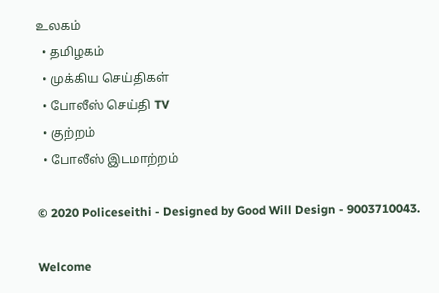உலகம்
  • தமிழகம்
  • முக்கிய செய்திகள்
  • போலீஸ் செய்தி TV
  • குற்றம்
  • போலீஸ் இடமாற்றம்

© 2020 Policeseithi - Designed by Good Will Design - 9003710043.

Welcome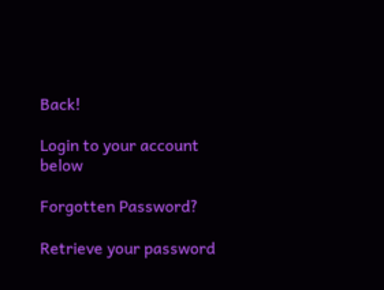Back!

Login to your account below

Forgotten Password?

Retrieve your password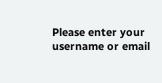Please enter your username or email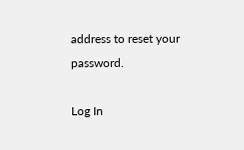address to reset your password.

Log In